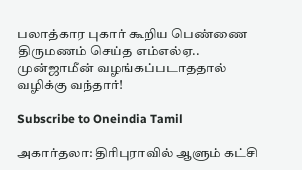பலாத்கார புகார் கூறிய பெண்ணை திருமணம் செய்த எம்எல்ஏ.. முன்ஜாமீன் வழங்கப்படாததால் வழிக்கு வந்தார்!

Subscribe to Oneindia Tamil

அகார்தலா: திரிபுராவில் ஆளும் கட்சி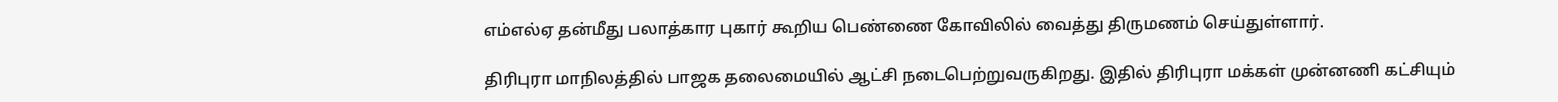எம்எல்ஏ தன்மீது பலாத்கார புகார் கூறிய பெண்ணை கோவிலில் வைத்து திருமணம் செய்துள்ளார்.

திரிபுரா மாநிலத்தில் பாஜக தலைமையில் ஆட்சி நடைபெற்றுவருகிறது. இதில் திரிபுரா மக்கள் முன்னணி கட்சியும்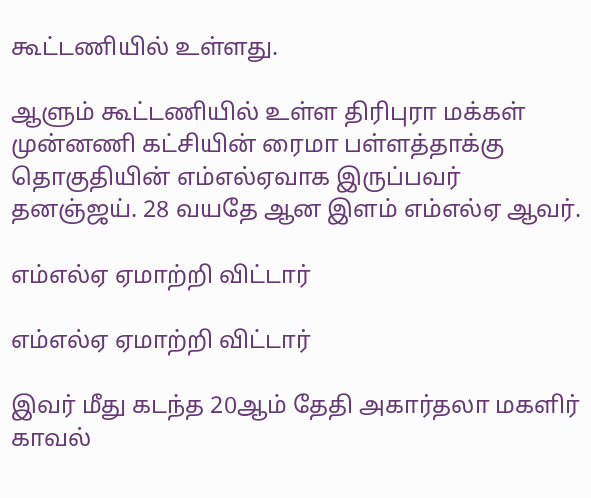கூட்டணியில் உள்ளது.

ஆளும் கூட்டணியில் உள்ள திரிபுரா மக்கள் முன்னணி கட்சியின் ரைமா பள்ளத்தாக்கு தொகுதியின் எம்எல்ஏவாக இருப்பவர் தனஞ்ஜய். 28 வயதே ஆன இளம் எம்எல்ஏ ஆவர்.

எம்எல்ஏ ஏமாற்றி விட்டார்

எம்எல்ஏ ஏமாற்றி விட்டார்

இவர் மீது கடந்த 20ஆம் தேதி அகார்தலா மகளிர் காவல்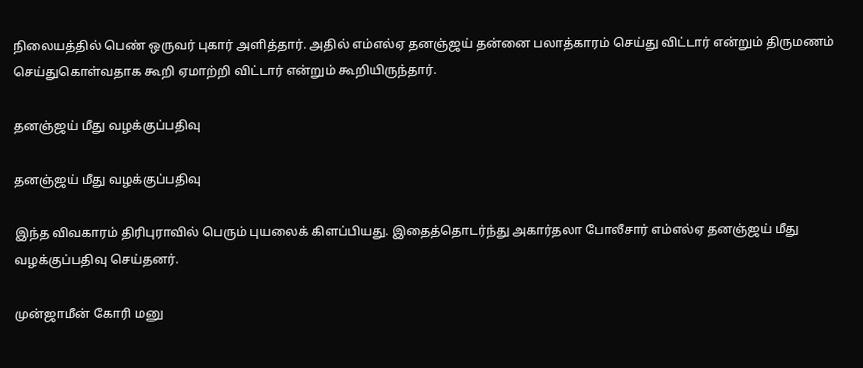நிலையத்தில் பெண் ஒருவர் புகார் அளித்தார். அதில் எம்எல்ஏ தனஞ்ஜய் தன்னை பலாத்காரம் செய்து விட்டார் என்றும் திருமணம் செய்துகொள்வதாக கூறி ஏமாற்றி விட்டார் என்றும் கூறியிருந்தார்.

தனஞ்ஜய் மீது வழக்குப்பதிவு

தனஞ்ஜய் மீது வழக்குப்பதிவு

இந்த விவகாரம் திரிபுராவில் பெரும் புயலைக் கிளப்பியது. இதைத்தொடர்ந்து அகார்தலா போலீசார் எம்எல்ஏ தனஞ்ஜய் மீது வழக்குப்பதிவு செய்தனர்.

முன்ஜாமீன் கோரி மனு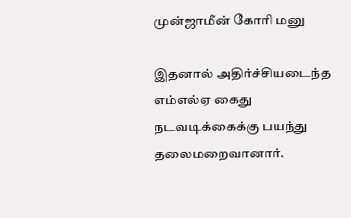முன்ஜாமீன் கோரி மனு

இதனால் அதிர்ச்சியடைந்த எம்எல்ஏ கைது நடவடிக்கைக்கு பயந்து தலைமறைவானார்.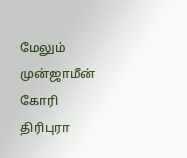மேலும் முன்ஜாமீன் கோரி திரிபுரா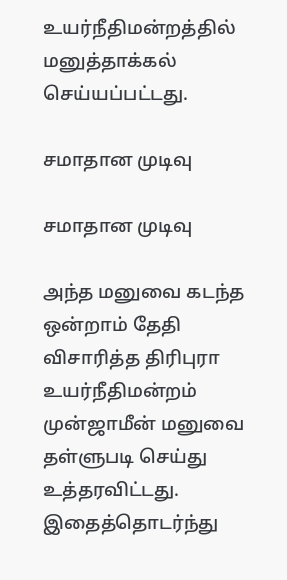உயர்நீதிமன்றத்தில் மனுத்தாக்கல் செய்யப்பட்டது.

சமாதான முடிவு

சமாதான முடிவு

அந்த மனுவை கடந்த ஒன்றாம் தேதி விசாரித்த திரிபுரா உயர்நீதிமன்றம் முன்ஜாமீன் மனுவை தள்ளுபடி செய்து உத்தரவிட்டது. இதைத்தொடர்ந்து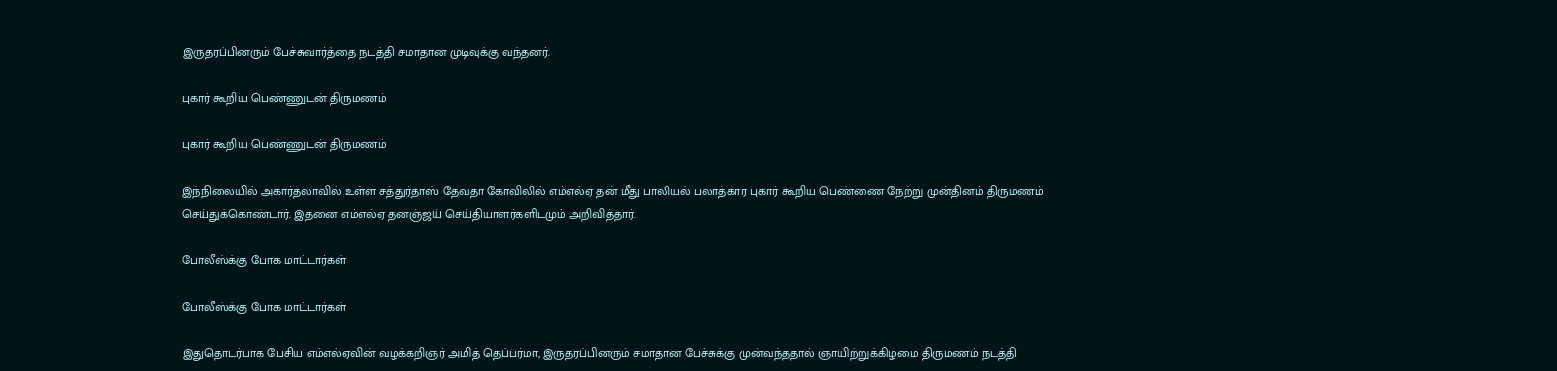இருதரப்பினரும் பேச்சுவார்த்தை நடத்தி சமாதான முடிவுக்கு வந்தனர்.

புகார் கூறிய பெண்ணுடன் திருமணம்

புகார் கூறிய பெண்ணுடன் திருமணம்

இந்நிலையில் அகார்தலாவில் உள்ள சத்துர்தாஸ் தேவதா கோவிலில் எம்எல்ஏ தன் மீது பாலியல் பலாத்கார புகார் கூறிய பெண்ணை நேற்று முன்தினம் திருமணம் செய்துக்கொண்டார். இதனை எம்எல்ஏ தனஞ்ஜய் செய்தியாளர்களிடமும் அறிவித்தார்.

போலீஸ்க்கு போக மாட்டார்கள்

போலீஸ்க்கு போக மாட்டார்கள்

இதுதொடர்பாக பேசிய எம்எல்ஏவின் வழக்கறிஞர் அமித் தெப்பர்மா, இருதரப்பினரும் சமாதான பேச்சுக்கு முன்வந்ததால் ஞாயிற்றுக்கிழமை திருமணம் நடத்தி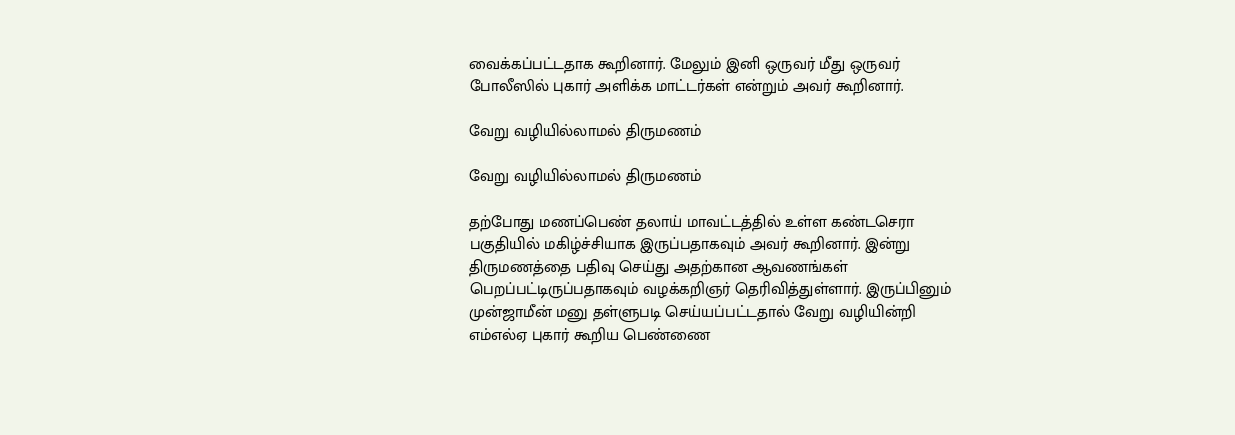வைக்கப்பட்டதாக கூறினார். மேலும் இனி ஒருவர் மீது ஒருவர் போலீஸில் புகார் அளிக்க மாட்டர்கள் என்றும் அவர் கூறினார்.

வேறு வழியில்லாமல் திருமணம்

வேறு வழியில்லாமல் திருமணம்

தற்போது மணப்பெண் தலாய் மாவட்டத்தில் உள்ள கண்டசெரா பகுதியில் மகிழ்ச்சியாக இருப்பதாகவும் அவர் கூறினார். இன்று திருமணத்தை பதிவு செய்து அதற்கான ஆவணங்கள் பெறப்பட்டிருப்பதாகவும் வழக்கறிஞர் தெரிவித்துள்ளார். இருப்பினும் முன்ஜாமீன் மனு தள்ளுபடி செய்யப்பட்டதால் வேறு வழியின்றி எம்எல்ஏ புகார் கூறிய பெண்ணை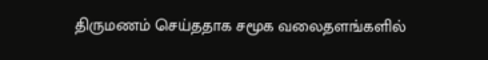திருமணம் செய்ததாக சமூக வலைதளங்களில்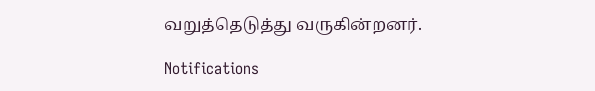வறுத்தெடுத்து வருகின்றனர்.

Notifications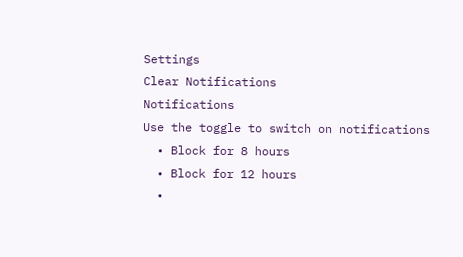Settings
Clear Notifications
Notifications
Use the toggle to switch on notifications
  • Block for 8 hours
  • Block for 12 hours
  •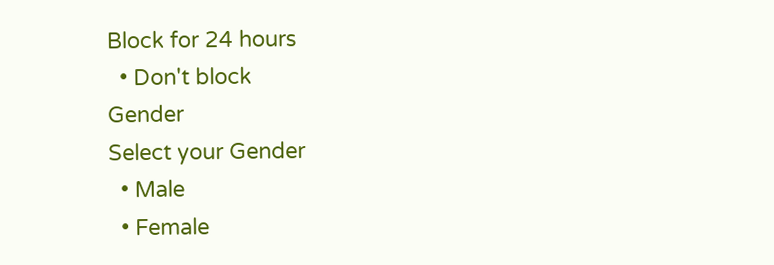Block for 24 hours
  • Don't block
Gender
Select your Gender
  • Male
  • Female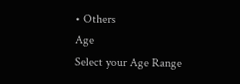• Others
Age
Select your Age Range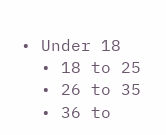• Under 18
  • 18 to 25
  • 26 to 35
  • 36 to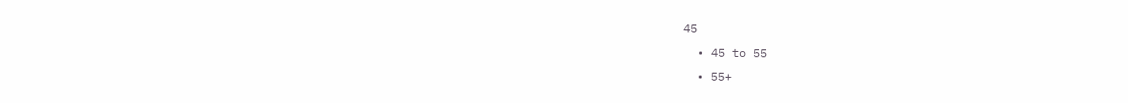45
  • 45 to 55
  • 55+